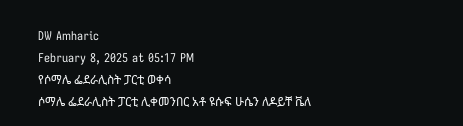DW Amharic
February 8, 2025 at 05:17 PM
የሶማሌ ፌደራሊስት ፓርቲ ወቀሳ
ሶማሌ ፌደራሊስት ፓርቲ ሊቀመንበር አቶ ዩሱፍ ሁሴን ለዶይቸ ቬለ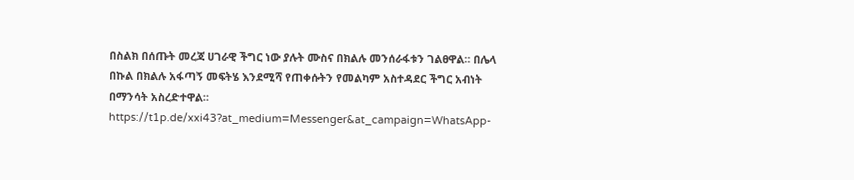በስልክ በሰጡት መረጃ ሀገራዊ ችግር ነው ያሉት ሙስና በክልሉ መንሰራፋቱን ገልፀዋል። በሌላ በኩል በክልሉ አፋጣኝ መፍትሄ እንደሚሻ የጠቀሱትን የመልካም አስተዳደር ችግር አብነት በማንሳት አስረድተዋል።
https://t1p.de/xxi43?at_medium=Messenger&at_campaign=WhatsApp-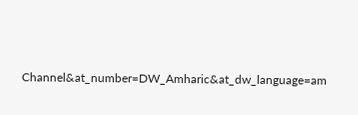Channel&at_number=DW_Amharic&at_dw_language=am